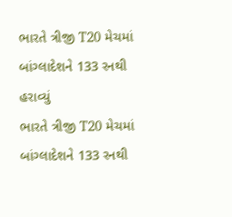ભારતે ત્રીજી T20 મેચમાં બાંગ્લાદેશને 133 રનથી હરાવ્યું
ભારતે ત્રીજી T20 મેચમાં બાંગ્લાદેશને 133 રનથી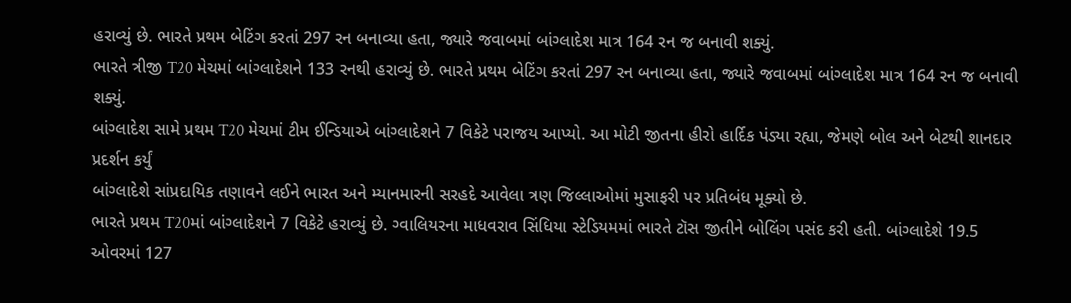હરાવ્યું છે. ભારતે પ્રથમ બેટિંગ કરતાં 297 રન બનાવ્યા હતા, જ્યારે જવાબમાં બાંગ્લાદેશ માત્ર 164 રન જ બનાવી શક્યું.
ભારતે ત્રીજી T20 મેચમાં બાંગ્લાદેશને 133 રનથી હરાવ્યું છે. ભારતે પ્રથમ બેટિંગ કરતાં 297 રન બનાવ્યા હતા, જ્યારે જવાબમાં બાંગ્લાદેશ માત્ર 164 રન જ બનાવી શક્યું.
બાંગ્લાદેશ સામે પ્રથમ T20 મેચમાં ટીમ ઈન્ડિયાએ બાંગ્લાદેશને 7 વિકેટે પરાજય આપ્યો. આ મોટી જીતના હીરો હાર્દિક પંડ્યા રહ્યા, જેમણે બોલ અને બેટથી શાનદાર પ્રદર્શન કર્યું
બાંગ્લાદેશે સાંપ્રદાયિક તણાવને લઈને ભારત અને મ્યાનમારની સરહદે આવેલા ત્રણ જિલ્લાઓમાં મુસાફરી પર પ્રતિબંધ મૂક્યો છે.
ભારતે પ્રથમ T20માં બાંગ્લાદેશને 7 વિકેટે હરાવ્યું છે. ગ્વાલિયરના માધવરાવ સિંધિયા સ્ટેડિયમમાં ભારતે ટૉસ જીતીને બોલિંગ પસંદ કરી હતી. બાંગ્લાદેશે 19.5 ઓવરમાં 127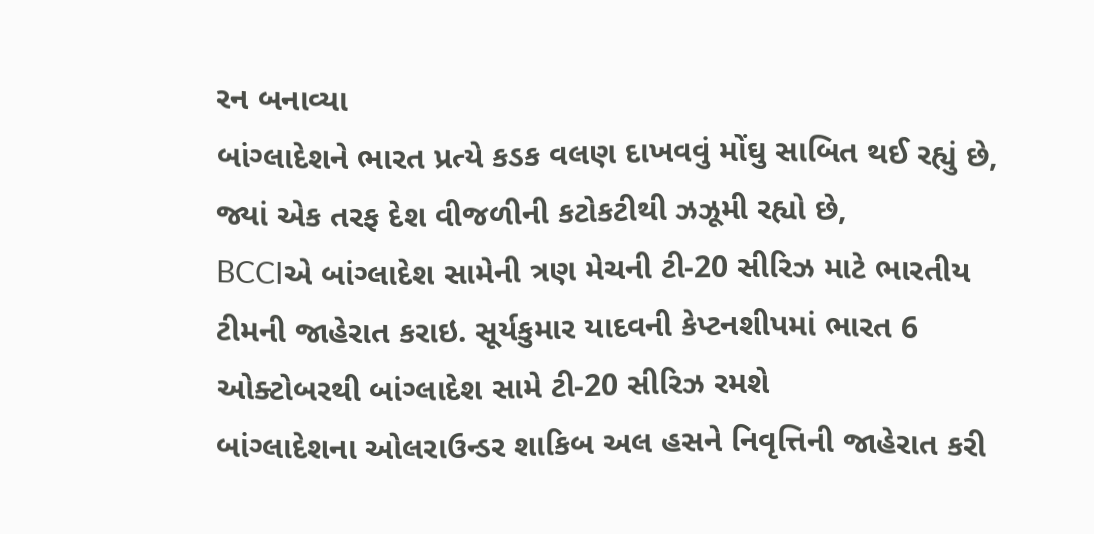રન બનાવ્યા
બાંગ્લાદેશને ભારત પ્રત્યે કડક વલણ દાખવવું મોંઘુ સાબિત થઈ રહ્યું છે, જ્યાં એક તરફ દેશ વીજળીની કટોકટીથી ઝઝૂમી રહ્યો છે,
BCCIએ બાંગ્લાદેશ સામેની ત્રણ મેચની ટી-20 સીરિઝ માટે ભારતીય ટીમની જાહેરાત કરાઇ. સૂર્યકુમાર યાદવની કેપ્ટનશીપમાં ભારત 6 ઓક્ટોબરથી બાંગ્લાદેશ સામે ટી-20 સીરિઝ રમશે
બાંગ્લાદેશના ઓલરાઉન્ડર શાકિબ અલ હસને નિવૃત્તિની જાહેરાત કરી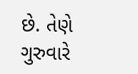છે. તેણે ગુરુવારે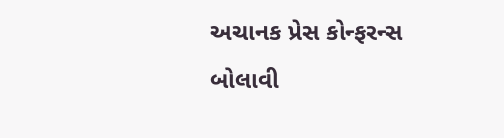અચાનક પ્રેસ કોન્ફરન્સ બોલાવી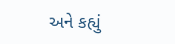અને કહ્યું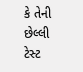કે તેની છેલ્લી ટેસ્ટ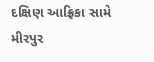દક્ષિણ આફ્રિકા સામે મીરપુર